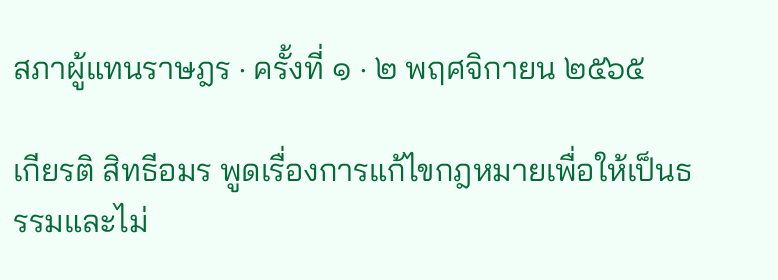สภาผู้แทนราษฎร · ครั้งที่ ๑ · ๒ พฤศจิกายน ๒๕๖๕

เกียรติ สิทธีอมร พูดเรื่องการแก้ไขกฎหมายเพื่อให้เป็นธรรมและไม่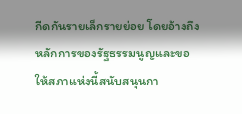กีดกันรายเล็กรายย่อย โดยอ้างถึงหลักการของรัฐธรรมนูญและขอให้สภาแห่งนี้สนับสนุนกา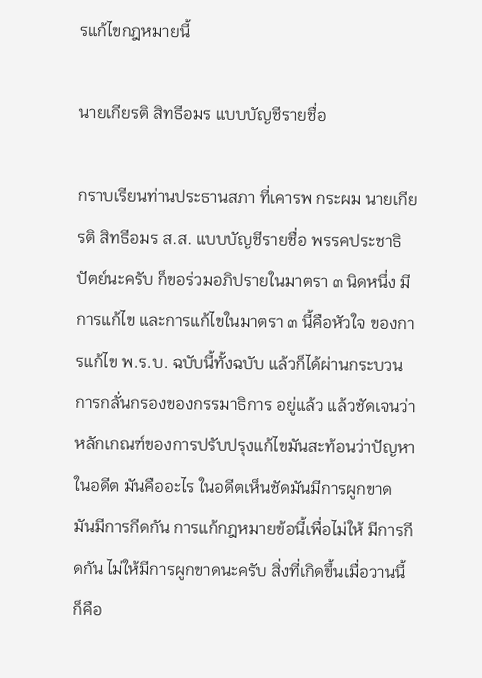รแก้ไขกฎหมายนี้

นายเกียรติ สิทธีอมร แบบบัญชีรายชื่อ

กราบเรียนท่านประธานสภา ที่เคารพ กระผม นายเกียรติ สิทธีอมร ส.ส. แบบบัญชีรายชื่อ พรรคประชาธิปัตย์นะครับ ก็ขอร่วมอภิปรายในมาตรา ๓ นิดหนึ่ง มีการแก้ไข และการแก้ไขในมาตรา ๓ นี้คือหัวใจ ของการแก้ไข พ.ร.บ. ฉบับนี้ทั้งฉบับ แล้วก็ได้ผ่านกระบวนการกลั่นกรองของกรรมาธิการ อยู่แล้ว แล้วชัดเจนว่าหลักเกณฑ์ของการปรับปรุงแก้ไขมันสะท้อนว่าปัญหาในอดีต มันคืออะไร ในอดีตเห็นชัดมันมีการผูกขาด มันมีการกีดกัน การแก้กฎหมายข้อนี้เพื่อไม่ให้ มีการกีดกัน ไม่ให้มีการผูกขาดนะครับ สิ่งที่เกิดขึ้นเมื่อวานนี้ก็คือ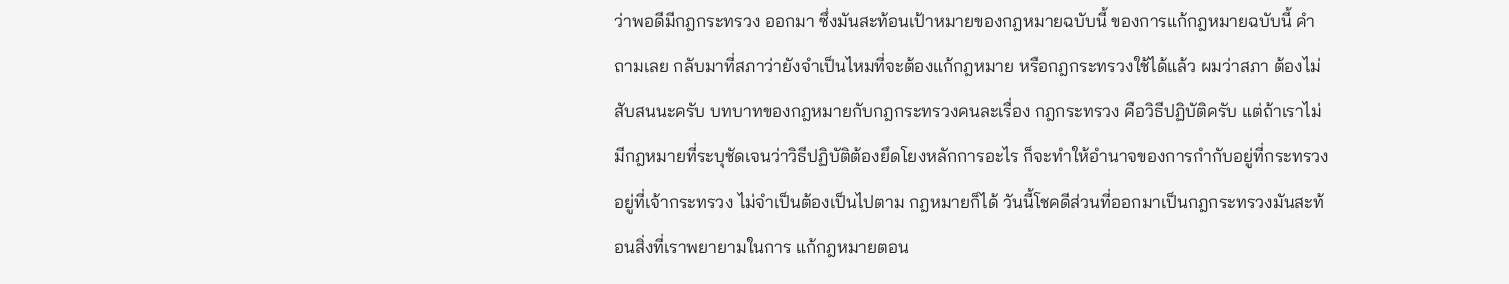ว่าพอดีมีกฎกระทรวง ออกมา ซึ่งมันสะท้อนเป้าหมายของกฎหมายฉบับนี้ ของการแก้กฎหมายฉบับนี้ คำถามเลย กลับมาที่สภาว่ายังจำเป็นไหมที่จะต้องแก้กฎหมาย หรือกฎกระทรวงใช้ได้แล้ว ผมว่าสภา ต้องไม่สับสนนะครับ บทบาทของกฎหมายกับกฎกระทรวงคนละเรื่อง กฎกระทรวง คือวิธีปฏิบัติครับ แต่ถ้าเราไม่มีกฎหมายที่ระบุชัดเจนว่าวิธีปฏิบัติต้องยึดโยงหลักการอะไร ก็จะทำให้อำนาจของการกำกับอยู่ที่กระทรวง อยู่ที่เจ้ากระทรวง ไม่จำเป็นต้องเป็นไปตาม กฎหมายก็ได้ วันนี้โชคดีส่วนที่ออกมาเป็นกฎกระทรวงมันสะท้อนสิ่งที่เราพยายามในการ แก้กฎหมายตอน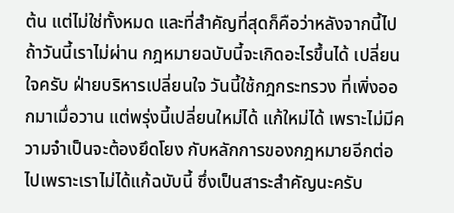ต้น แต่ไม่ใช่ทั้งหมด และที่สำคัญที่สุดก็คือว่าหลังจากนี้ไปถ้าวันนี้เราไม่ผ่าน กฎหมายฉบับนี้จะเกิดอะไรขึ้นได้ เปลี่ยนใจครับ ฝ่ายบริหารเปลี่ยนใจ วันนี้ใช้กฎกระทรวง ที่เพิ่งออกมาเมื่อวาน แต่พรุ่งนี้เปลี่ยนใหม่ได้ แก้ใหม่ได้ เพราะไม่มีความจำเป็นจะต้องยึดโยง กับหลักการของกฎหมายอีกต่อไปเพราะเราไม่ได้แก้ฉบับนี้ ซึ่งเป็นสาระสำคัญนะครับ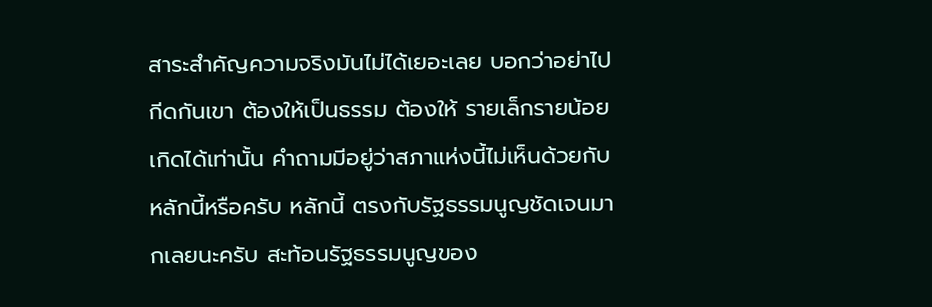สาระสำคัญความจริงมันไม่ได้เยอะเลย บอกว่าอย่าไปกีดกันเขา ต้องให้เป็นธรรม ต้องให้ รายเล็กรายน้อยเกิดได้เท่านั้น คำถามมีอยู่ว่าสภาแห่งนี้ไม่เห็นด้วยกับหลักนี้หรือครับ หลักนี้ ตรงกับรัฐธรรมนูญชัดเจนมากเลยนะครับ สะท้อนรัฐธรรมนูญของ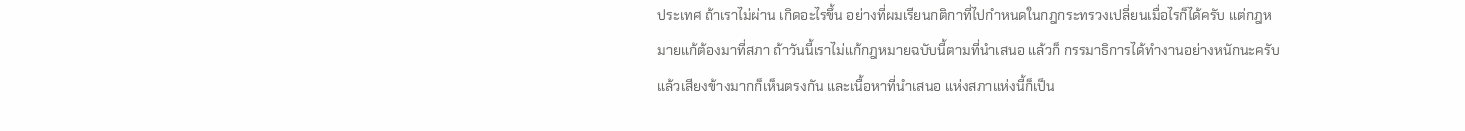ประเทศ ถ้าเราไม่ผ่าน เกิดอะไรขึ้น อย่างที่ผมเรียนกติกาที่ไปกำหนดในกฎกระทรวงเปลี่ยนเมื่อไรก็ได้ครับ แต่กฎหมายแก้ต้องมาที่สภา ถ้าวันนี้เราไม่แก้กฎหมายฉบับนี้ตามที่นำเสนอ แล้วก็ กรรมาธิการได้ทำงานอย่างหนักนะครับ แล้วเสียงข้างมากก็เห็นตรงกัน และเนื้อหาที่นำเสนอ แห่งสภาแห่งนี้ก็เป็น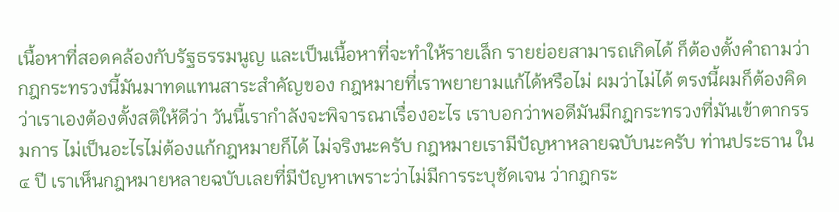เนื้อหาที่สอดคล้องกับรัฐธรรมนูญ และเป็นเนื้อหาที่จะทำให้รายเล็ก รายย่อยสามารถเกิดได้ ก็ต้องตั้งคำถามว่ากฎกระทรวงนี้มันมาทดแทนสาระสำคัญของ กฎหมายที่เราพยายามแก้ได้หรือไม่ ผมว่าไม่ได้ ตรงนี้ผมก็ต้องคิดว่าเราเองต้องตั้งสติให้ดีว่า วันนี้เรากำลังจะพิจารณาเรื่องอะไร เราบอกว่าพอดีมันมีกฎกระทรวงที่มันเข้าตากรรมการ ไม่เป็นอะไรไม่ต้องแก้กฎหมายก็ได้ ไม่จริงนะครับ กฎหมายเรามีปัญหาหลายฉบับนะครับ ท่านประธาน ใน ๔ ปี เราเห็นกฎหมายหลายฉบับเลยที่มีปัญหาเพราะว่าไม่มีการระบุชัดเจน ว่ากฎกระ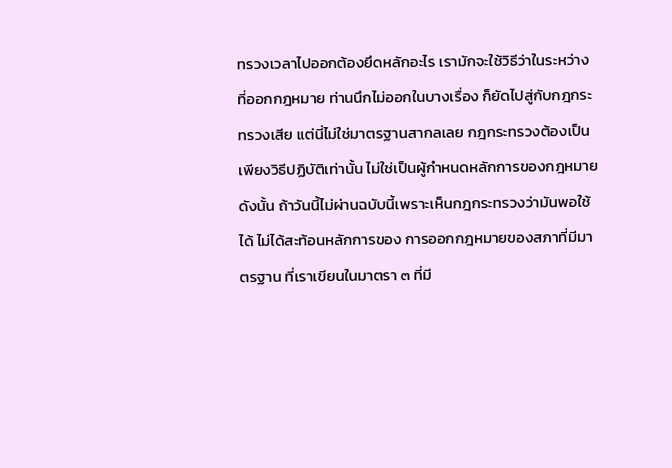ทรวงเวลาไปออกต้องยึดหลักอะไร เรามักจะใช้วิธีว่าในระหว่างที่ออกกฎหมาย ท่านนึกไม่ออกในบางเรื่อง ก็ยัดไปสู่กับกฎกระทรวงเสีย แต่นี่ไม่ใช่มาตรฐานสากลเลย กฎกระทรวงต้องเป็นเพียงวิธีปฏิบัติเท่านั้น ไม่ใช่เป็นผู้กำหนดหลักการของกฎหมาย ดังนั้น ถ้าวันนี้ไม่ผ่านฉบับนี้เพราะเห็นกฎกระทรวงว่ามันพอใช้ได้ ไม่ได้สะท้อนหลักการของ การออกกฎหมายของสภาที่มีมาตรฐาน ที่เราเขียนในมาตรา ๓ ที่มี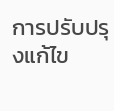การปรับปรุงแก้ไข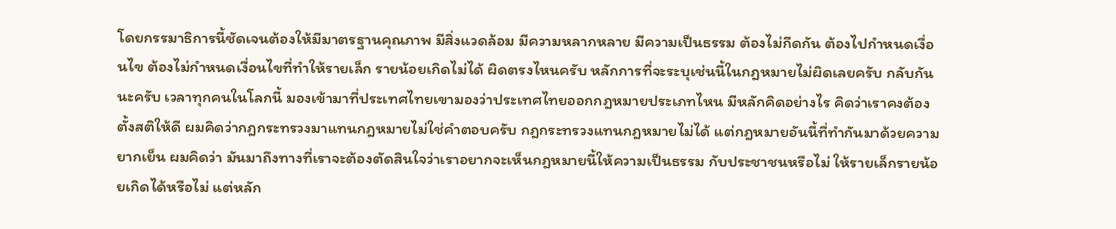โดยกรรมาธิการนี้ชัดเจนต้องให้มีมาตรฐานคุณภาพ มีสิ่งแวดล้อม มีความหลากหลาย มีความเป็นธรรม ต้องไม่กีดกัน ต้องไปกำหนดเงื่อนไข ต้องไม่กำหนดเงื่อนไขที่ทำให้รายเล็ก รายน้อยเกิดไม่ได้ ผิดตรงไหนครับ หลักการที่จะระบุเช่นนี้ในกฎหมายไม่ผิดเลยครับ กลับกันนะครับ เวลาทุกคนในโลกนี้ มองเข้ามาที่ประเทศไทยเขามองว่าประเทศไทยออกกฎหมายประเภทไหน มีหลักคิดอย่างไร คิดว่าเราคงต้องตั้งสติให้ดี ผมคิดว่ากฎกระทรวงมาแทนกฎหมายไม่ใช่คำตอบครับ กฎกระทรวงแทนกฎหมายไม่ได้ แต่กฎหมายอันนี้ที่ทำกันมาด้วยความยากเย็น ผมคิดว่า มันมาถึงทางที่เราจะต้องตัดสินใจว่าเราอยากจะเห็นกฎหมายนี้ให้ความเป็นธรรม กับประชาชนหรือไม่ ให้รายเล็กรายน้อยเกิดได้หรือไม่ แต่หลัก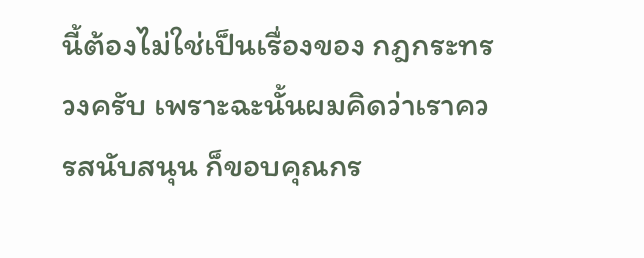นี้ต้องไม่ใช่เป็นเรื่องของ กฎกระทรวงครับ เพราะฉะนั้นผมคิดว่าเราควรสนับสนุน ก็ขอบคุณกร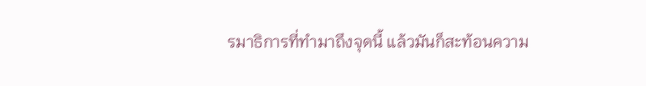รมาธิการที่ทำมาถึงจุดนี้ แล้วมันก็สะท้อนความ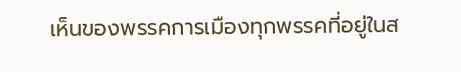เห็นของพรรคการเมืองทุกพรรคที่อยู่ในส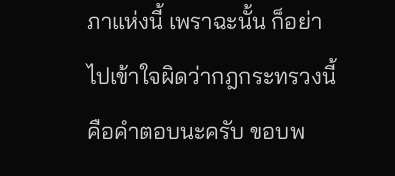ภาแห่งนี้ เพราฉะนั้น ก็อย่าไปเข้าใจผิดว่ากฎกระทรวงนี้คือคำตอบนะครับ ขอบพ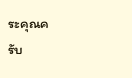ระคุณครับ